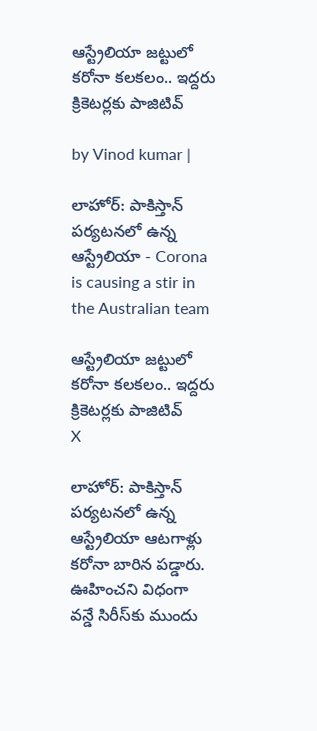ఆస్ట్రేలియా జట్టులో కరోనా కలకలం.. ఇద్దరు క్రికెటర్లకు పాజిటివ్

by Vinod kumar |

లాహోర్: పాకిస్తాన్ పర్యటనలో ఉన్న ఆస్ట్రేలియా - Corona is causing a stir in the Australian team

ఆస్ట్రేలియా జట్టులో కరోనా కలకలం.. ఇద్దరు క్రికెటర్లకు పాజిటివ్
X

లాహోర్: పాకిస్తాన్ పర్యటనలో ఉన్న ఆస్ట్రేలియా ఆటగాళ్లు కరోనా బారిన పడ్డారు. ఊహించని విధంగా వన్డే సిరీస్‌కు ముందు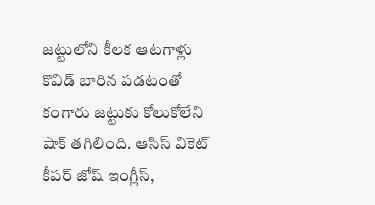జట్టులోని కీలక ఆటగాళ్లు కొవిడ్ బారిన పడటంతో కంగారు జట్టుకు కోలుకోలేని షాక్ తగిలింది. ఆసిస్ వికెట్ కీపర్ జోష్ ఇంగ్లీస్,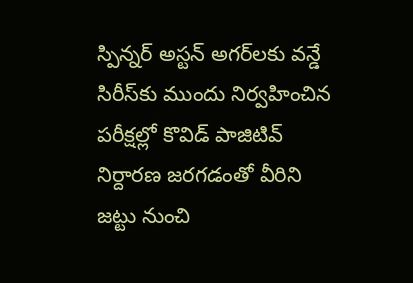స్పిన్నర్ అస్టన్ అగర్‌లకు వన్డే సిరీస్‌కు ముందు నిర్వహించిన పరీక్షల్లో కొవిడ్ పాజిటివ్ నిర్దారణ జరగడంతో వీరిని జట్టు నుంచి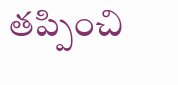తప్పించి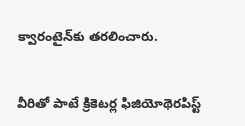క్వారంటైన్‌కు తరలించారు.


వీరితో పాటే క్రికెటర్ల ఫిజియోథెరపిస్ట్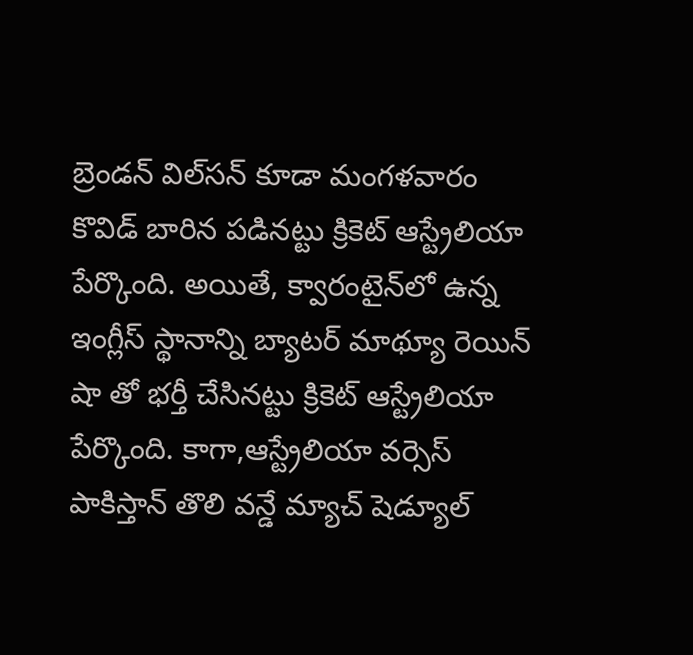బ్రెండన్ విల్‌సన్ కూడా మంగళవారం కొవిడ్ బారిన పడినట్టు క్రికెట్ ఆస్ట్రేలియా పేర్కొంది. అయితే, క్వారంటైన్‌లో ఉన్న ఇంగ్లీస్ స్థానాన్ని బ్యాటర్ మాథ్యూ రెయిన్ షా తో భర్తీ చేసినట్టు క్రికెట్ ఆస్ట్రేలియా పేర్కొంది. కాగా,ఆస్ట్రేలియా వర్సెస్ పాకిస్తాన్ తొలి వన్డే మ్యాచ్ షెడ్యూల్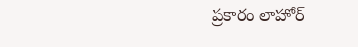ప్రకారం లాహోర్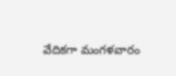వేదికగా మంగళవారం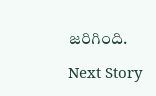జరిగింది.

Next Story